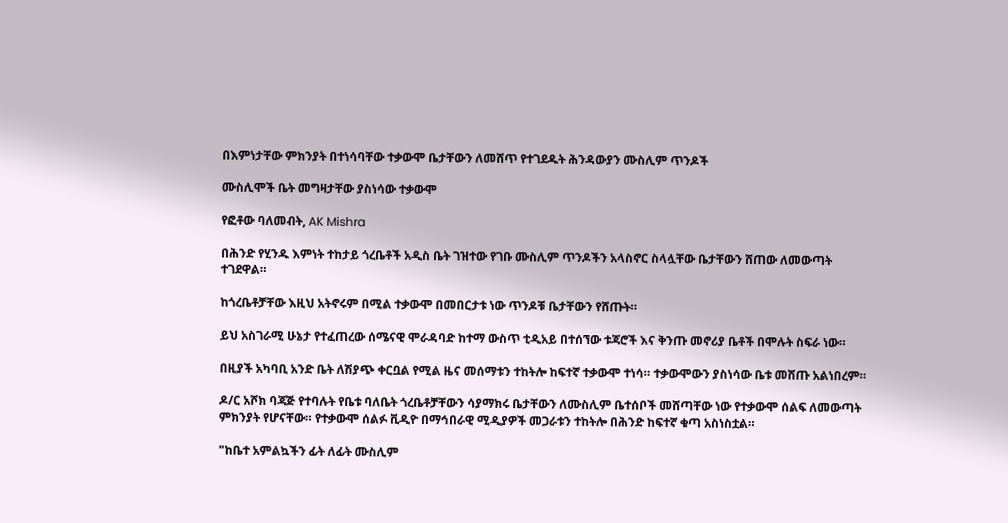በእምነታቸው ምክንያት በተነሳባቸው ተቃውሞ ቤታቸውን ለመሸጥ የተገደዱት ሕንዳውያን ሙስሊም ጥንዶች

ሙስሊሞች ቤት መግዛታቸው ያስነሳው ተቃውሞ

የፎቶው ባለመብት, AK Mishra

በሕንድ የሂንዱ እምነት ተከታይ ጎረቤቶች አዲስ ቤት ገዝተው የገቡ ሙስሊም ጥንዶችን አላስኖር ስላሏቸው ቤታቸውን ሸጠው ለመውጣት ተገደዋል።

ከጎረቤቶቻቸው እዚህ አትኖሩም በሚል ተቃውሞ በመበርታቱ ነው ጥንዶቹ ቤታቸውን የሸጡት።

ይህ አስገራሚ ሁኔታ የተፈጠረው ሰሜናዊ ሞራዳባድ ከተማ ውስጥ ቲዲአይ በተሰኘው ቱጃሮች እና ቅንጡ መኖሪያ ቤቶች በሞሉት ስፍራ ነው።

በዚያች አካባቢ አንድ ቤት ለሽያጭ ቀርቧል የሚል ዜና መሰማቱን ተከትሎ ከፍተኛ ተቃውሞ ተነሳ። ተቃውሞውን ያስነሳው ቤቱ መሸጡ አልነበረም።

ዶ/ር አሾክ ባጃጅ የተባሉት የቤቱ ባለቤት ጎረቤቶቻቸውን ሳያማክሩ ቤታቸውን ለሙስሊም ቤተሰቦች መሸጣቸው ነው የተቃውሞ ሰልፍ ለመውጣት ምክንያት የሆናቸው። የተቃውሞ ሰልፉ ቪዲዮ በማኅበራዊ ሚዲያዎች መጋራቱን ተከትሎ በሕንድ ከፍተኛ ቁጣ አስነስቷል።

"ከቤተ አምልኳችን ፊት ለፊት ሙስሊም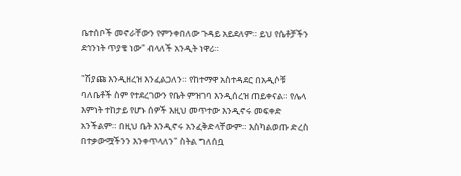ቤተሰቦች መኖራቸውን የምንቀበለው ጉዳይ አይደለም። ይህ የሴቶቻችን ደኅንነት ጥያቄ ነው" ብላለች አንዲት ነዋሪ።

"ሽያጩ እንዲዘረዝ እንፈልጋለን። የከተማዋ አስተዳደር በአዲሶቹ ባለቤቶች ስም የተደረገውን የቤት ምዝገባ እንዲሰረዝ ጠይቀናል። የሌላ እምነት ተከታይ የሆኑ ሰዎች እዚህ መጥተው እንዲኖሩ መፍቀድ አንችልም። በዚህ ቤት እንዲኖሩ አንፈቅድላቸውም። እስካልወጡ ድረስ በተቃውሟችንን እንቀጥላለን" ስትል ግለሰቧ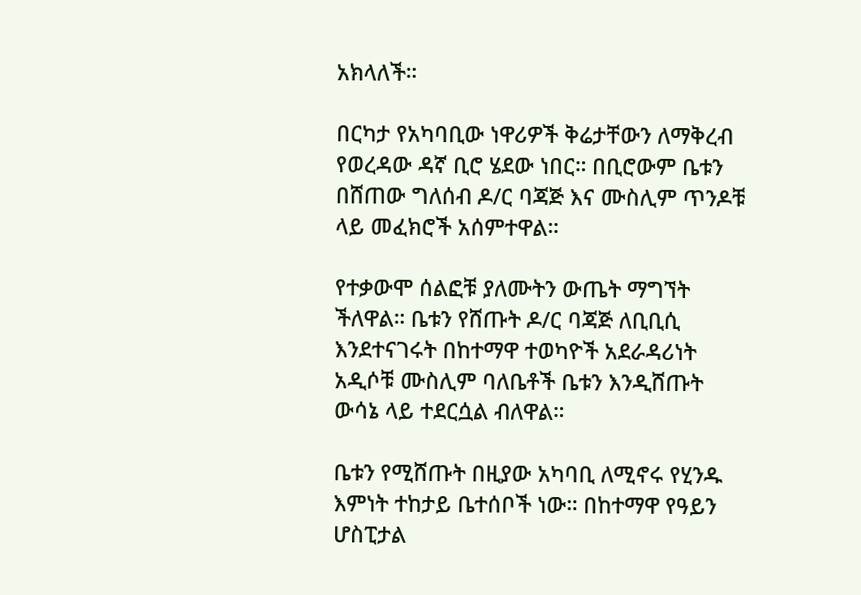አክላለች።

በርካታ የአካባቢው ነዋሪዎች ቅሬታቸውን ለማቅረብ የወረዳው ዳኛ ቢሮ ሄደው ነበር። በቢሮውም ቤቱን በሸጠው ግለሰብ ዶ/ር ባጃጅ እና ሙስሊም ጥንዶቹ ላይ መፈክሮች አሰምተዋል።

የተቃውሞ ሰልፎቹ ያለሙትን ውጤት ማግኘት ችለዋል። ቤቱን የሸጡት ዶ/ር ባጃጅ ለቢቢሲ እንደተናገሩት በከተማዋ ተወካዮች አደራዳሪነት አዲሶቹ ሙስሊም ባለቤቶች ቤቱን እንዲሸጡት ውሳኔ ላይ ተደርሷል ብለዋል።

ቤቱን የሚሸጡት በዚያው አካባቢ ለሚኖሩ የሂንዱ እምነት ተከታይ ቤተሰቦች ነው። በከተማዋ የዓይን ሆስፒታል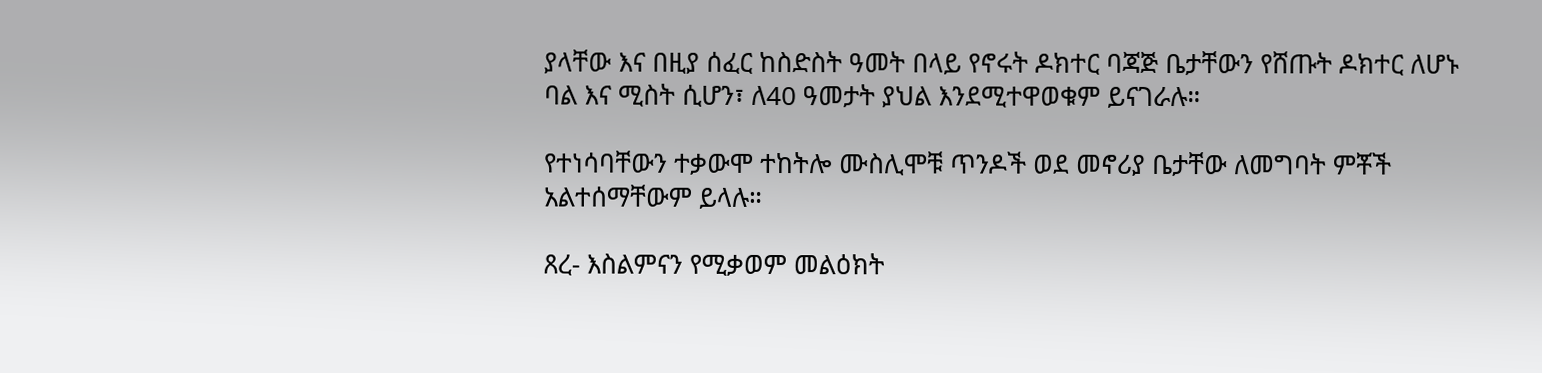ያላቸው እና በዚያ ሰፈር ከስድስት ዓመት በላይ የኖሩት ዶክተር ባጃጅ ቤታቸውን የሸጡት ዶክተር ለሆኑ ባል እና ሚስት ሲሆን፣ ለ40 ዓመታት ያህል እንደሚተዋወቁም ይናገራሉ።

የተነሳባቸውን ተቃውሞ ተከትሎ ሙስሊሞቹ ጥንዶች ወደ መኖሪያ ቤታቸው ለመግባት ምቾች አልተሰማቸውም ይላሉ።

ጸረ- እስልምናን የሚቃወም መልዕክት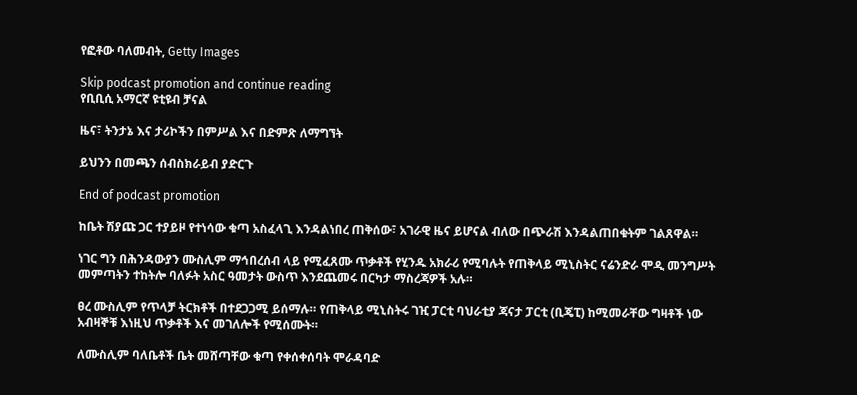የፎቶው ባለመብት, Getty Images

Skip podcast promotion and continue reading
የቢቢሲ አማርኛ ዩቲዩብ ቻናል

ዜና፣ ትንታኔ እና ታሪኮችን በምሥል እና በድምጽ ለማግኘት

ይህንን በመጫን ሰብስክራይብ ያድርጉ

End of podcast promotion

ከቤት ሽያጩ ጋር ተያይዞ የተነሳው ቁጣ አስፈላጊ እንዳልነበረ ጠቅሰው፣ አገራዊ ዜና ይሆናል ብለው በጭራሽ እንዳልጠበቁትም ገልጸዋል።

ነገር ግን በሕንዳውያን ሙስሊም ማኅበረሰብ ላይ የሚፈጸሙ ጥቃቶች የሂንዱ አክራሪ የሚባሉት የጠቅላይ ሚኒስትር ናሬንድራ ሞዲ መንግሥት መምጣትን ተከትሎ ባለፉት አስር ዓመታት ውስጥ እንደጨመሩ በርካታ ማስረጃዎች አሉ።

ፀረ ሙስሊም የጥላቻ ትርክቶች በተደጋጋሚ ይሰማሉ። የጠቅላይ ሚኒስትሩ ገዢ ፓርቲ ባህራቲያ ጃናታ ፓርቲ (ቢጄፒ) ከሚመራቸው ግዛቶች ነው አብዛኞቹ እነዚህ ጥቃቶች እና መገለሎች የሚሰሙት።

ለሙስሊም ባለቤቶች ቤት መሸጣቸው ቁጣ የቀሰቀሰባት ሞራዳባድ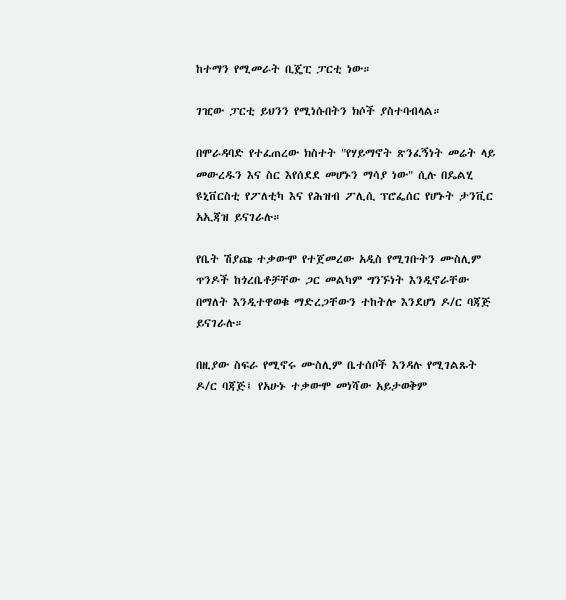ከተማን የሚመራት ቢጄፒ ፓርቲ ነው።

ገዢው ፓርቲ ይህንን የሚነሱበትን ክሶች ያስተባብላል።

በሞራዳባድ የተፈጠረው ክስተት "የሃይማኖት ጽንፈኝነት መሬት ላይ መውረዱን እና ስር እየሰደደ መሆኑን ማሳያ ነው" ሲሉ በዴልሂ ዩኒቨርስቲ የፖለቲካ እና የሕዝብ ፖሊሲ ፕሮፌሰር የሆኑት ታንቪር አኢጃዝ ይናገራሉ።

የቤት ሽያጩ ተቃውሞ የተጀመረው አዲስ የሚገቡትን ሙስሊም ጥንዶች ከጎረቤቶቻቸው ጋር መልካም ግንኙነት እንዲኖራቸው በማለት እንዲተዋወቁ ማድረጋቸውን ተከትሎ እንደሆነ ዶ/ር ባጃጅ ይናገራሉ።

በዚያው ስፍራ የሚኖሩ ሙስሊም ቤተሰቦች እንዳሉ የሚገልጹት ዶ/ር ባጃጅ፤ የአሁኑ ተቃውሞ መነሻው አይታወቅም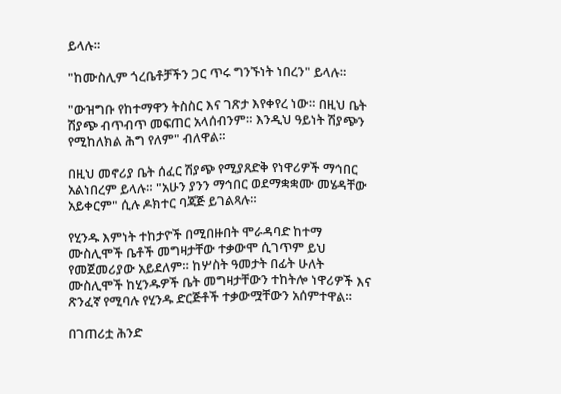ይላሉ።

"ከሙስሊም ጎረቤቶቻችን ጋር ጥሩ ግንኙነት ነበረን" ይላሉ።

"ውዝግቡ የከተማዋን ትስስር እና ገጽታ እየቀየረ ነው። በዚህ ቤት ሽያጭ ብጥብጥ መፍጠር አላሰብንም። እንዲህ ዓይነት ሽያጭን የሚከለክል ሕግ የለም" ብለዋል።

በዚህ መኖሪያ ቤት ሰፈር ሽያጭ የሚያጸድቅ የነዋሪዎች ማኅበር አልነበረም ይላሉ። "አሁን ያንን ማኅበር ወደማቋቋሙ መሄዳቸው አይቀርም" ሲሉ ዶክተር ባጃጅ ይገልጻሉ።

የሂንዱ እምነት ተከታዮች በሚበዙበት ሞራዳባድ ከተማ ሙስሊሞች ቤቶች መግዛታቸው ተቃውሞ ሲገጥም ይህ የመጀመሪያው አይደለም። ከሦስት ዓመታት በፊት ሁለት ሙስሊሞች ከሂንዱዎች ቤት መግዛታቸውን ተከትሎ ነዋሪዎች እና ጽንፈኛ የሚባሉ የሂንዱ ድርጅቶች ተቃውሟቸውን አሰምተዋል።

በገጠሪቷ ሕንድ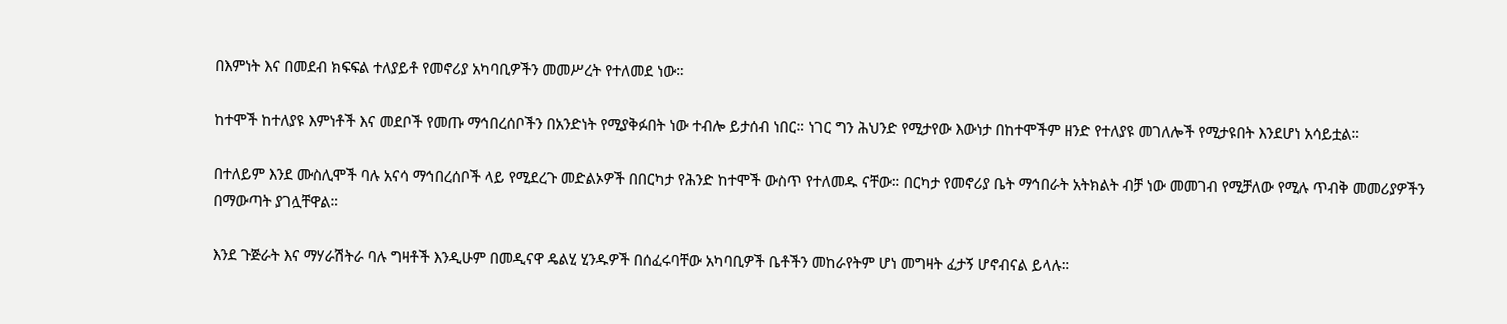በእምነት እና በመደብ ክፍፍል ተለያይቶ የመኖሪያ አካባቢዎችን መመሥረት የተለመደ ነው።

ከተሞች ከተለያዩ እምነቶች እና መደቦች የመጡ ማኅበረሰቦችን በአንድነት የሚያቅፉበት ነው ተብሎ ይታሰብ ነበር። ነገር ግን ሕህንድ የሚታየው እውነታ በከተሞችም ዘንድ የተለያዩ መገለሎች የሚታዩበት እንደሆነ አሳይቷል።

በተለይም እንደ ሙስሊሞች ባሉ አናሳ ማኅበረሰቦች ላይ የሚደረጉ መድልኦዎች በበርካታ የሕንድ ከተሞች ውስጥ የተለመዱ ናቸው። በርካታ የመኖሪያ ቤት ማኅበራት አትክልት ብቻ ነው መመገብ የሚቻለው የሚሉ ጥብቅ መመሪያዎችን በማውጣት ያገሏቸዋል።

እንደ ጉጅራት እና ማሃራሽትራ ባሉ ግዛቶች እንዲሁም በመዲናዋ ዴልሂ ሂንዱዎች በሰፈሩባቸው አካባቢዎች ቤቶችን መከራየትም ሆነ መግዛት ፈታኝ ሆኖብናል ይላሉ።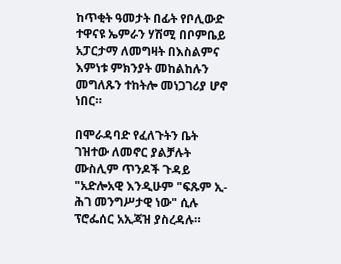ከጥቂት ዓመታት በፊት የቦሊውድ ተዋናዩ ኤምራን ሃሽሚ በቦምቤይ አፓርታማ ለመግዛት በእስልምና እምነቱ ምክንያት መከልከሉን መግለጹን ተከትሎ መነጋገሪያ ሆኖ ነበር።

በሞራዳባድ የፈለጉትን ቤት ገዝተው ለመኖር ያልቻሉት ሙስሊም ጥንዶች ጉዳይ "አድሎአዊ እንዲሁም "ፍጹም ኢ- ሕገ መንግሥታዊ ነው" ሲሉ ፕሮፌሰር አኢጃዝ ያስረዳሉ።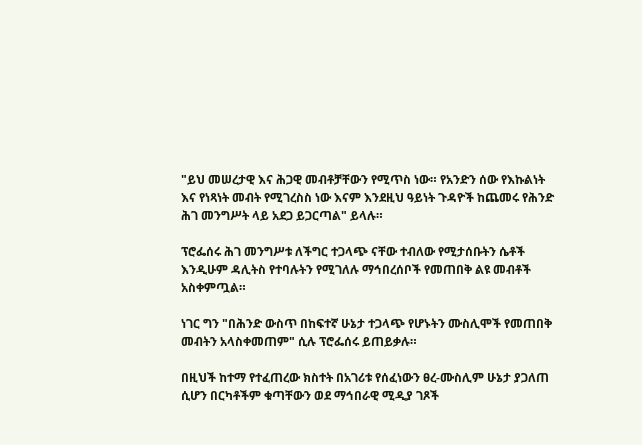"ይህ መሠረታዊ እና ሕጋዊ መብቶቻቸውን የሚጥስ ነው። የአንድን ሰው የእኩልነት እና የነጻነት መብት የሚገረስስ ነው እናም እንደዚህ ዓይነት ጉዳዮች ከጨመሩ የሕንድ ሕገ መንግሥት ላይ አደጋ ይጋርጣል" ይላሉ።

ፕሮፌሰሩ ሕገ መንግሥቱ ለችግር ተጋላጭ ናቸው ተብለው የሚታሰቡትን ሴቶች እንዲሁም ዳሊትስ የተባሉትን የሚገለሉ ማኅበረሰቦች የመጠበቅ ልዩ መብቶች አስቀምጧል።

ነገር ግን "በሕንድ ውስጥ በከፍተኛ ሁኔታ ተጋላጭ የሆኑትን ሙስሊሞች የመጠበቅ መብትን አላስቀመጠም" ሲሉ ፕሮፌሰሩ ይጠይቃሉ።

በዚህች ከተማ የተፈጠረው ክስተት በአገሪቱ የሰፈነውን ፀረ-ሙስሊም ሁኔታ ያጋለጠ ሲሆን በርካቶችም ቁጣቸውን ወደ ማኅበራዊ ሚዲያ ገጾች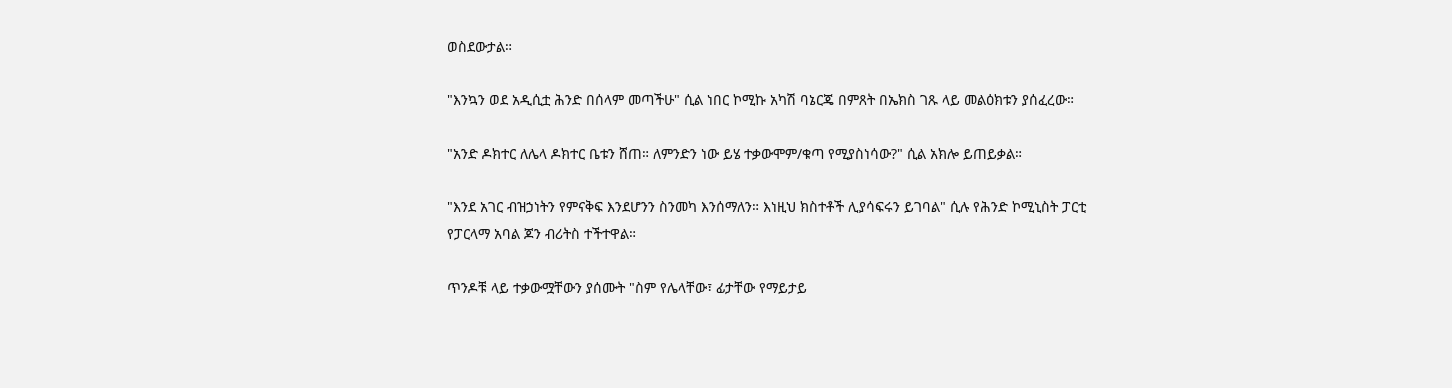ወስደውታል።

"እንኳን ወደ አዲሲቷ ሕንድ በሰላም መጣችሁ" ሲል ነበር ኮሚኩ አካሽ ባኔርጄ በምጸት በኤክስ ገጹ ላይ መልዕክቱን ያሰፈረው።

"አንድ ዶክተር ለሌላ ዶክተር ቤቱን ሸጠ። ለምንድን ነው ይሄ ተቃውሞም/ቁጣ የሚያስነሳው?" ሲል አክሎ ይጠይቃል።

"እንደ አገር ብዝኃነትን የምናቅፍ እንደሆንን ስንመካ እንሰማለን። እነዚህ ክስተቶች ሊያሳፍሩን ይገባል" ሲሉ የሕንድ ኮሚኒስት ፓርቲ የፓርላማ አባል ጆን ብሪትስ ተችተዋል።

ጥንዶቹ ላይ ተቃውሟቸውን ያሰሙት "ስም የሌላቸው፣ ፊታቸው የማይታይ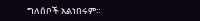ግለሰቦች አልነበሩም።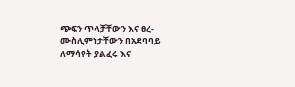ጭፍን ጥላቻቸውን እና ፀረ-ሙስሊምነታቸውን በአደባባይ ለማሳየት ያልፈሩ እና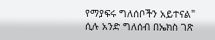የማያፍሩ ግለሰቦችን አይተናል" ሲሉ አንድ ግለሰብ በኤክስ ገጽ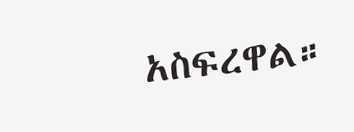አስፍረዋል።